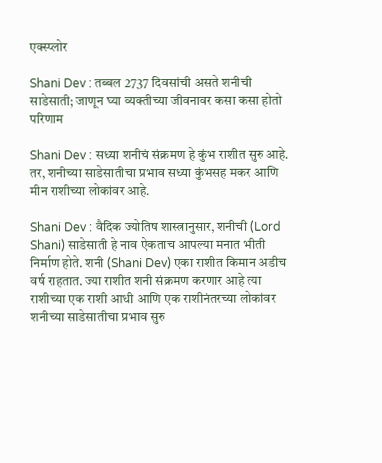एक्स्प्लोर

Shani Dev : तब्बल 2737 दिवसांची असते शनीची साडेसाती; जाणून घ्या व्यक्तीच्या जीवनावर कसा कसा होतो परिणाम

Shani Dev : सध्या शनीचं संक्रमण हे कुंभ राशीत सुरु आहे. तर, शनीच्या साडेसातीचा प्रभाव सध्या कुंभसह मकर आणि मीन राशीच्या लोकांवर आहे.

Shani Dev : वैदिक ज्योतिष शास्त्रानुसार, शनीची (Lord Shani) साडेसाती हे नाव ऐकताच आपल्या मनात भीती निर्माण होते. शनी (Shani Dev) एका राशीत किमान अडीच वर्ष राहतात. ज्या राशीत शनी संक्रमण करणार आहे त्या राशीच्या एक राशी आधी आणि एक राशीनंतरच्या लोकांवर शनीच्या साडेसातीचा प्रभाव सुरु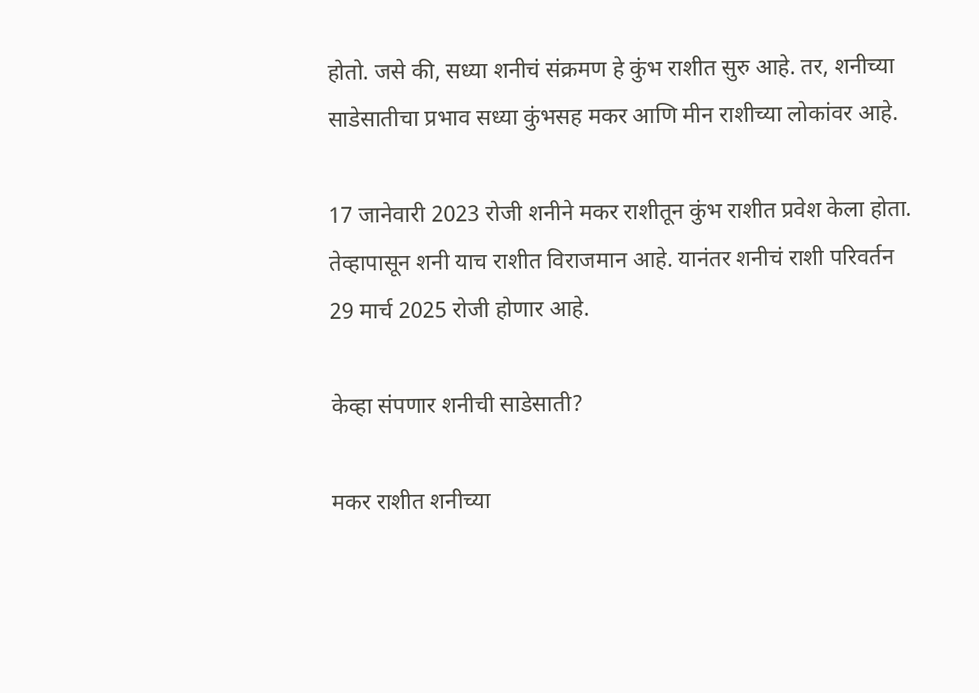होतो. जसे की, सध्या शनीचं संक्रमण हे कुंभ राशीत सुरु आहे. तर, शनीच्या साडेसातीचा प्रभाव सध्या कुंभसह मकर आणि मीन राशीच्या लोकांवर आहे.

17 जानेवारी 2023 रोजी शनीने मकर राशीतून कुंभ राशीत प्रवेश केला होता. तेव्हापासून शनी याच राशीत विराजमान आहे. यानंतर शनीचं राशी परिवर्तन 29 मार्च 2025 रोजी होणार आहे.

केव्हा संपणार शनीची साडेसाती?

मकर राशीत शनीच्या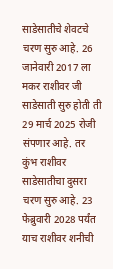साडेसातीचे शेवटचे चरण सुरु आहे. 26 जानेवारी 2017 ला मकर राशीवर जी साडेसाती सुरु होती ती 29 मार्च 2025 रोजी संपणार आहे. तर कुंभ राशीवर साडेसातीचा दुसरा चरण सुरु आहे. 23 फेब्रुवारी 2028 पर्यंत याच राशीवर शनीची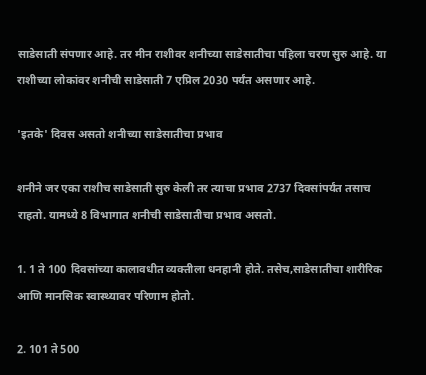साडेसाती संपणार आहे. तर मीन राशीवर शनीच्या साडेसातीचा पहिला चरण सुरु आहे. या राशीच्या लोकांवर शनीची साडेसाती 7 एप्रिल 2030 पर्यंत असणार आहे.

'इतके' दिवस असतो शनीच्या साडेसातीचा प्रभाव

शनीने जर एका राशीच साडेसाती सुरु केली तर त्याचा प्रभाव 2737 दिवसांपर्यंत तसाच राहतो. यामध्ये 8 विभागात शनीची साडेसातीचा प्रभाव असतो.

1. 1 ते 100 दिवसांच्या कालावधीत व्यक्तीला धनहानी होते. तसेच,साडेसातीचा शारीरिक आणि मानसिक स्वास्थ्यावर परिणाम होतो.

2. 101 ते 500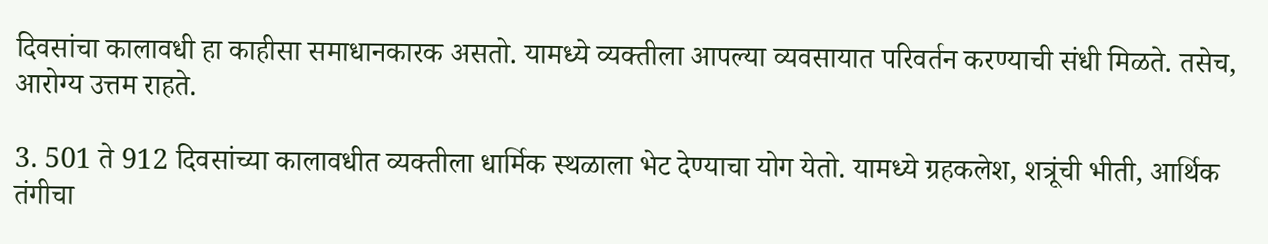दिवसांचा कालावधी हा काहीसा समाधानकारक असतो. यामध्ये व्यक्तीला आपल्या व्यवसायात परिवर्तन करण्याची संधी मिळते. तसेच, आरोग्य उत्तम राहते.

3. 501 ते 912 दिवसांच्या कालावधीत व्यक्तीला धार्मिक स्थळाला भेट देण्याचा योग येतो. यामध्ये ग्रहकलेश, शत्रूंची भीती, आर्थिक तंगीचा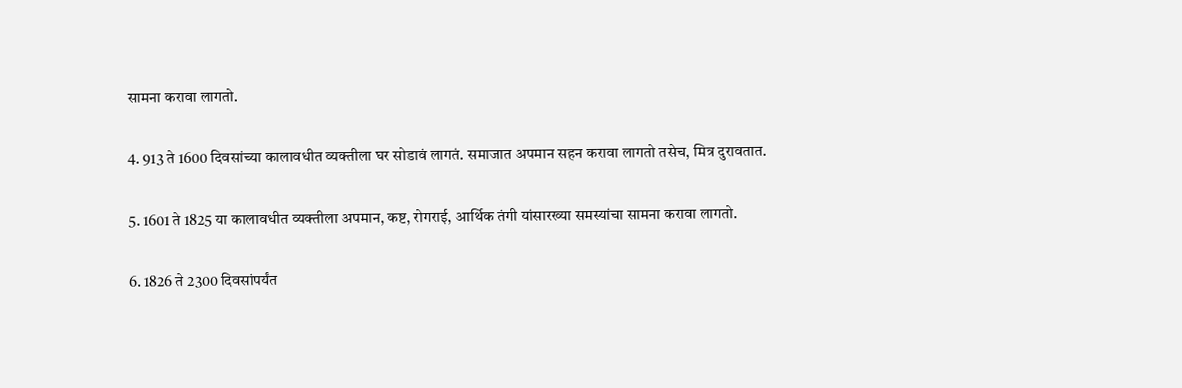सामना करावा लागतो.

4. 913 ते 1600 दिवसांच्या कालावधीत व्यक्तीला घर सोडावं लागतं. समाजात अपमान सहन करावा लागतो तसेच, मित्र दुरावतात.

5. 1601 ते 1825 या कालावधीत व्यक्तीला अपमान, कष्ट, रोगराई, आर्थिक तंगी यांसारख्या समस्यांचा सामना करावा लागतो.

6. 1826 ते 2300 दिवसांपर्यंत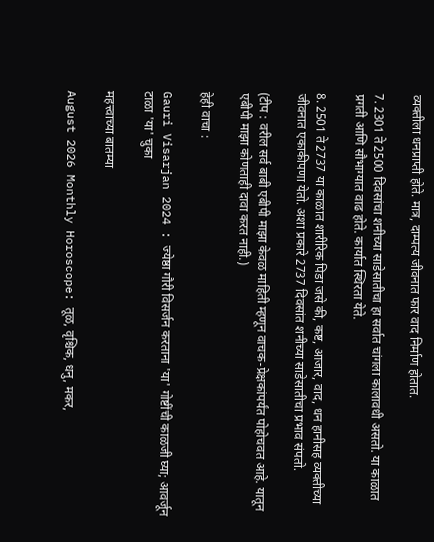व्यक्तीला धनप्राप्ती होते. मात्र, दाम्पत्य जीवनात फार वाद निर्माण होतात.

7. 2301 ते 2500 दिवसांचा शनीच्या साडेसातीचा हा सर्वात चांगला कालावधी असतो. या काळात प्रगती आणि सौभाग्यात वाढ होते. कार्यात स्थिरता येते.

8. 2501 ते 2737 या काळात शारीरिक पिडा जसे की, कष्ट, आजार, वाद, धन हानीसह व्यक्तीच्या जीवनात एकाकीपणा येतो. अशा प्रकारे 2737 दिवसांत शनीच्या साडेसातीचा प्रभाव संपतो.

(टीप : वरील सर्व बाबी एबीपी माझा केवळ माहिती म्हणून वाचक-प्रेक्षकांपर्यंत पोहोचवत आहे. यातून एबीपी माझा कोणताही दावा करत नाही.)

हेही वाचा :

Gauri Visarjan 2024 : ज्येष्ठा गौरी विसर्जन करताना 'या' गोष्टींची काळजी घ्या; आवर्जून टाळा 'या' चुका

महत्त्वाच्या बातम्या

August 2026 Monthly Horoscope: तूळ, वृश्चिक, धनु, मकर,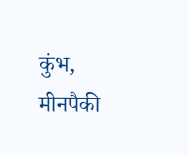कुंभ, मीनपैकी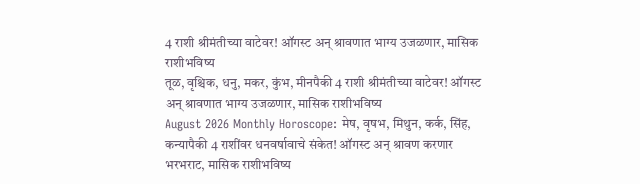4 राशी श्रीमंतीच्या वाटेवर! ऑगस्ट अन् श्रावणात भाग्य उजळणार, मासिक राशीभविष्य
तूळ, वृश्चिक, धनु, मकर, कुंभ, मीनपैकी 4 राशी श्रीमंतीच्या वाटेवर! ऑगस्ट अन् श्रावणात भाग्य उजळणार, मासिक राशीभविष्य
August 2026 Monthly Horoscope: मेष, वृषभ, मिथुन, कर्क, सिंह, कन्यापैकी 4 राशींवर धनवर्षावाचे संकेत! ऑगस्ट अन् श्रावण करणार भरभराट, मासिक राशीभविष्य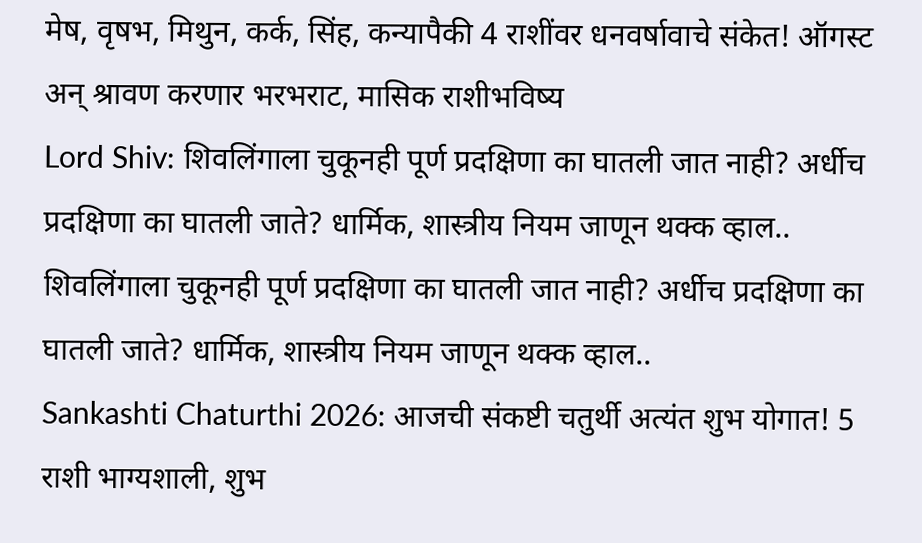मेष, वृषभ, मिथुन, कर्क, सिंह, कन्यापैकी 4 राशींवर धनवर्षावाचे संकेत! ऑगस्ट अन् श्रावण करणार भरभराट, मासिक राशीभविष्य
Lord Shiv: शिवलिंगाला चुकूनही पूर्ण प्रदक्षिणा का घातली जात नाही? अर्धीच प्रदक्षिणा का घातली जाते? धार्मिक, शास्त्रीय नियम जाणून थक्क व्हाल..
शिवलिंगाला चुकूनही पूर्ण प्रदक्षिणा का घातली जात नाही? अर्धीच प्रदक्षिणा का घातली जाते? धार्मिक, शास्त्रीय नियम जाणून थक्क व्हाल..
Sankashti Chaturthi 2026: आजची संकष्टी चतुर्थी अत्यंत शुभ योगात! 5 राशी भाग्यशाली, शुभ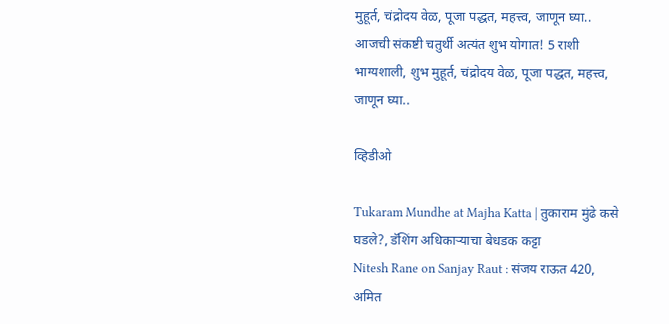मुहूर्त, चंद्रोदय वेळ, पूजा पद्धत, महत्त्व, जाणून घ्या..
आजची संकष्टी चतुर्थी अत्यंत शुभ योगात! 5 राशी भाग्यशाली, शुभ मुहूर्त, चंद्रोदय वेळ, पूजा पद्धत, महत्त्व, जाणून घ्या..

व्हिडीओ

Tukaram Mundhe at Majha Katta | तुकाराम मुंढे कसे घडले?, डॅशिंग अधिकाऱ्याचा बेधडक कट्टा
Nitesh Rane on Sanjay Raut : संजय राऊत 420, अमित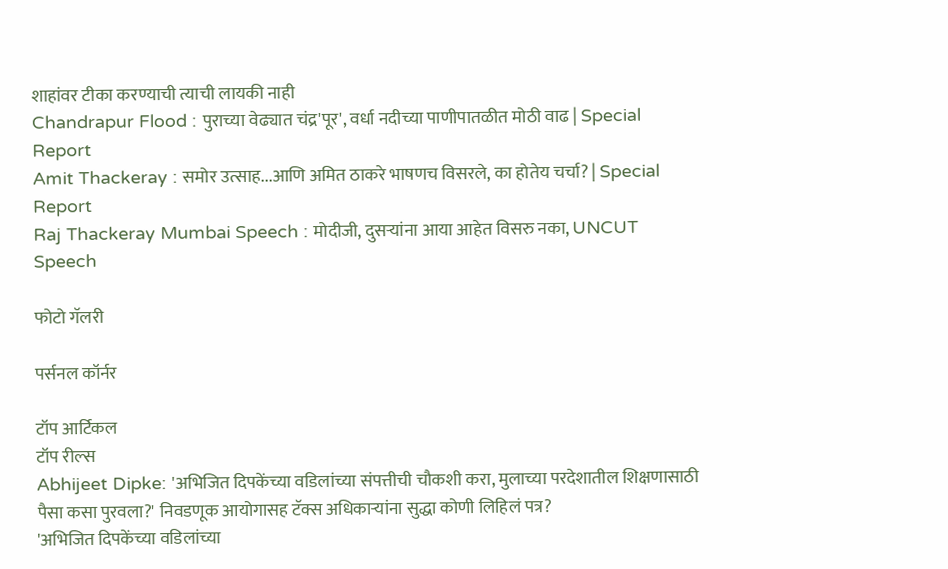शाहांवर टीका करण्याची त्याची लायकी नाही
Chandrapur Flood : पुराच्या वेढ्यात चंद्र'पूर', वर्धा नदीच्या पाणीपातळीत मोठी वाढ | Special Report
Amit Thackeray : समोर उत्साह...आणि अमित ठाकरे भाषणच विसरले, का होतेय चर्चा? | Special Report
Raj Thackeray Mumbai Speech : मोदीजी, दुसऱ्यांना आया आहेत विसरु नका, UNCUT Speech

फोटो गॅलरी

पर्सनल कॉर्नर

टॉप आर्टिकल
टॉप रील्स
Abhijeet Dipke: 'अभिजित दिपकेंच्या वडिलांच्या संपत्तीची चौकशी करा, मुलाच्या परदेशातील शिक्षणासाठी पैसा कसा पुरवला?' निवडणूक आयोगासह टॅक्स अधिकाऱ्यांना सुद्धा कोणी लिहिलं पत्र?
'अभिजित दिपकेंच्या वडिलांच्या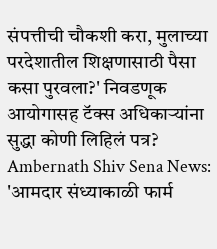संपत्तीची चौकशी करा, मुलाच्या परदेशातील शिक्षणासाठी पैसा कसा पुरवला?' निवडणूक आयोगासह टॅक्स अधिकाऱ्यांना सुद्धा कोणी लिहिलं पत्र?
Ambernath Shiv Sena News: 'आमदार संध्याकाळी फार्म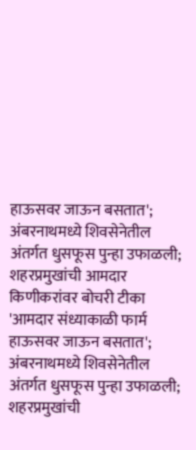हाऊसवर जाऊन बसतात'; अंबरनाथमध्ये शिवसेनेतील अंतर्गत धुसफूस पुन्हा उफाळली; शहरप्रमुखांची आमदार किणीकरांवर बोचरी टीका
'आमदार संध्याकाळी फार्म हाऊसवर जाऊन बसतात'; अंबरनाथमध्ये शिवसेनेतील अंतर्गत धुसफूस पुन्हा उफाळली; शहरप्रमुखांची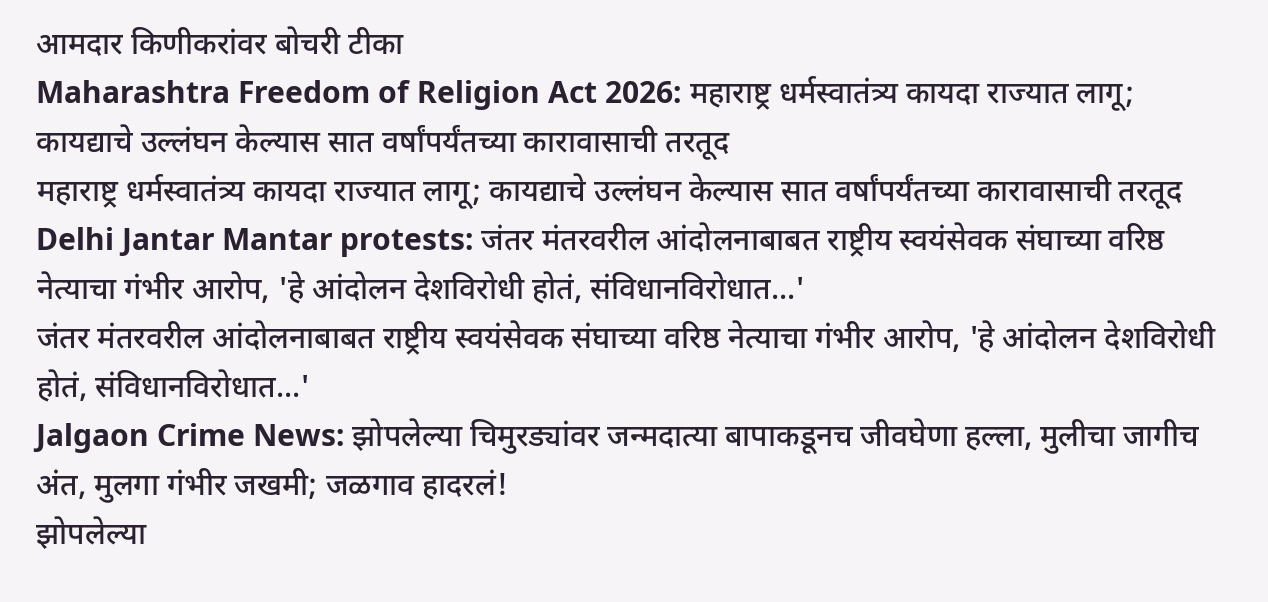आमदार किणीकरांवर बोचरी टीका
Maharashtra Freedom of Religion Act 2026: महाराष्ट्र धर्मस्वातंत्र्य कायदा राज्यात लागू; कायद्याचे उल्लंघन केल्यास सात वर्षांपर्यंतच्या कारावासाची तरतूद
महाराष्ट्र धर्मस्वातंत्र्य कायदा राज्यात लागू; कायद्याचे उल्लंघन केल्यास सात वर्षांपर्यंतच्या कारावासाची तरतूद
Delhi Jantar Mantar protests: जंतर मंतरवरील आंदोलनाबाबत राष्ट्रीय स्वयंसेवक संघाच्या वरिष्ठ नेत्याचा गंभीर आरोप, 'हे आंदोलन देशविरोधी होतं, संविधानविरोधात...'
जंतर मंतरवरील आंदोलनाबाबत राष्ट्रीय स्वयंसेवक संघाच्या वरिष्ठ नेत्याचा गंभीर आरोप, 'हे आंदोलन देशविरोधी होतं, संविधानविरोधात...'
Jalgaon Crime News: झोपलेल्या चिमुरड्यांवर जन्मदात्या बापाकडूनच जीवघेणा हल्ला, मुलीचा जागीच अंत, मुलगा गंभीर जखमी; जळगाव हादरलं!
झोपलेल्या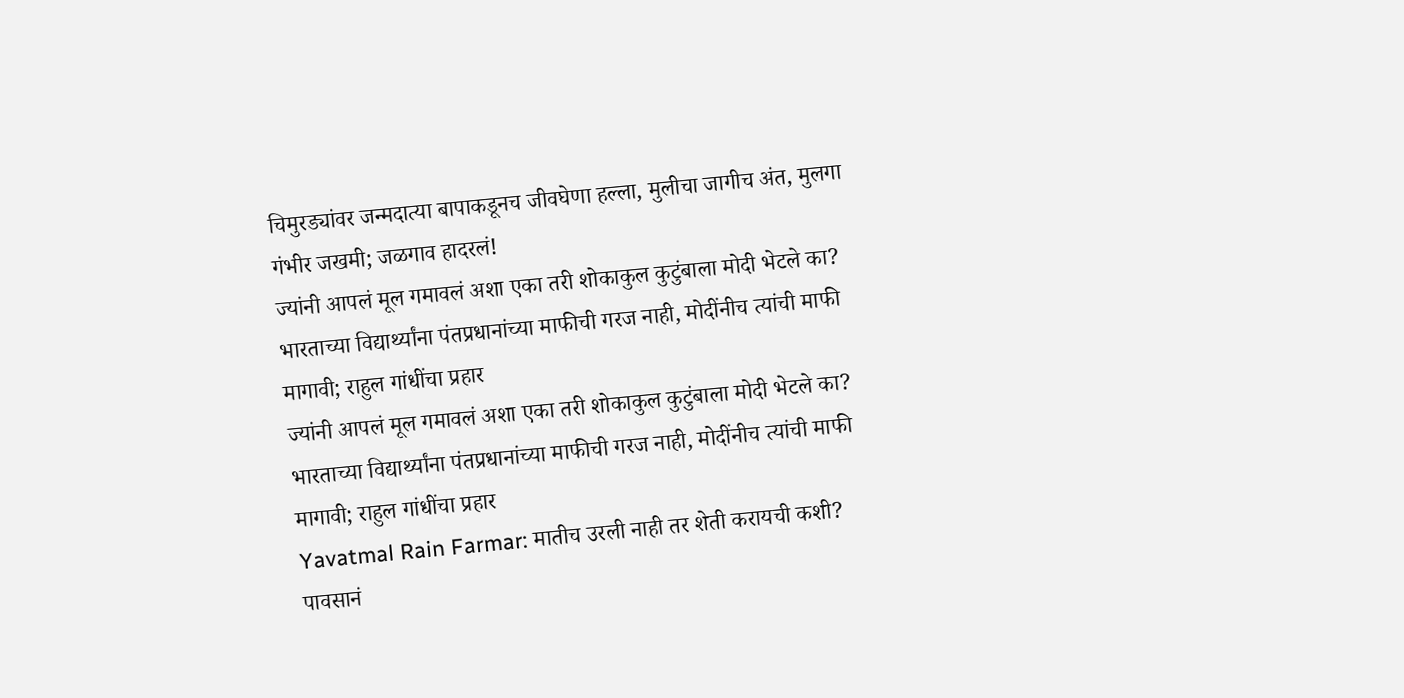चिमुरड्यांवर जन्मदात्या बापाकडूनच जीवघेणा हल्ला, मुलीचा जागीच अंत, मुलगा गंभीर जखमी; जळगाव हादरलं!
ज्यांनी आपलं मूल गमावलं अशा एका तरी शोकाकुल कुटुंबाला मोदी भेटले का? भारताच्या विद्यार्थ्यांना पंतप्रधानांच्या माफीची गरज नाही, मोदींनीच त्यांची माफी मागावी; राहुल गांधींचा प्रहार
ज्यांनी आपलं मूल गमावलं अशा एका तरी शोकाकुल कुटुंबाला मोदी भेटले का? भारताच्या विद्यार्थ्यांना पंतप्रधानांच्या माफीची गरज नाही, मोदींनीच त्यांची माफी मागावी; राहुल गांधींचा प्रहार
Yavatmal Rain Farmar: मातीच उरली नाही तर शेती करायची कशी? पावसानं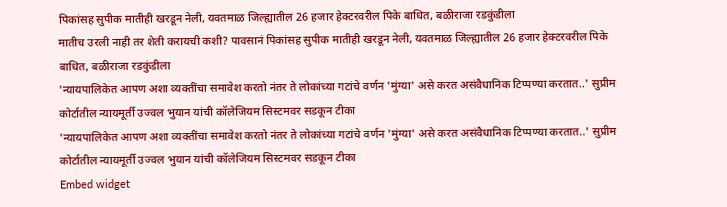पिकांसह सुपीक मातीही खरडून नेली, यवतमाळ जिल्ह्यातील 26 हजार हेक्टरवरील पिके बाधित, बळीराजा रडकुंडीला
मातीच उरली नाही तर शेती करायची कशी? पावसानं पिकांसह सुपीक मातीही खरडून नेली, यवतमाळ जिल्ह्यातील 26 हजार हेक्टरवरील पिके बाधित, बळीराजा रडकुंडीला
'न्यायपालिकेत आपण अशा व्यक्तींचा समावेश करतो नंतर ते लोकांच्या गटांचे वर्णन 'मुंग्या' असे करत असंवैधानिक टिप्पण्या करतात..' सुप्रीम कोर्टातील न्यायमूर्ती उज्वल भुयान यांची कॉलेजियम सिस्टमवर सडकून टीका
'न्यायपालिकेत आपण अशा व्यक्तींचा समावेश करतो नंतर ते लोकांच्या गटांचे वर्णन 'मुंग्या' असे करत असंवैधानिक टिप्पण्या करतात..' सुप्रीम कोर्टातील न्यायमूर्ती उज्वल भुयान यांची कॉलेजियम सिस्टमवर सडकून टीका
Embed widget